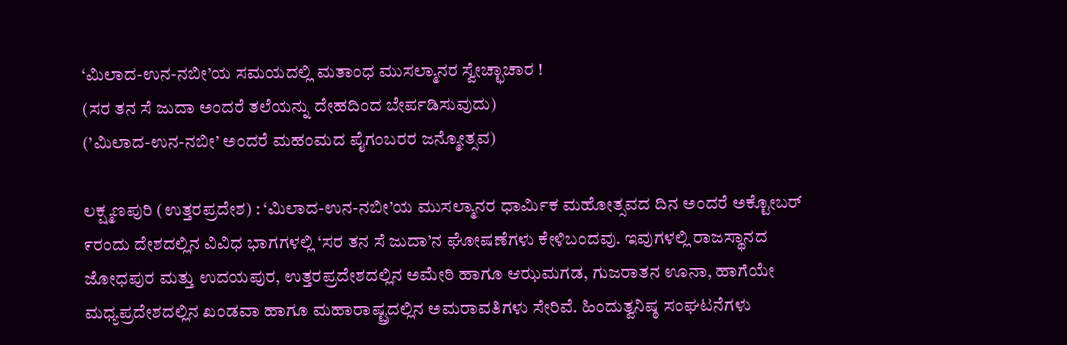‘ಮಿಲಾದ-ಉನ-ನಬೀ’ಯ ಸಮಯದಲ್ಲಿ ಮತಾಂಧ ಮುಸಲ್ಮಾನರ ಸ್ವೇಚ್ಛಾಚಾರ !
(ಸರ ತನ ಸೆ ಜುದಾ ಅಂದರೆ ತಲೆಯನ್ನು ದೇಹದಿಂದ ಬೇರ್ಪಡಿಸುವುದು)
(’ಮಿಲಾದ-ಉನ-ನಬೀ’ ಅಂದರೆ ಮಹಂಮದ ಪೈಗಂಬರರ ಜನ್ಮೋತ್ಸವ)

ಲಕ್ಷ್ಮಣಪುರಿ (ಉತ್ತರಪ್ರದೇಶ) : ‘ಮಿಲಾದ-ಉನ-ನಬೀ’ಯ ಮುಸಲ್ಮಾನರ ಧಾರ್ಮಿಕ ಮಹೋತ್ಸವದ ದಿನ ಅಂದರೆ ಅಕ್ಟೋಬರ್ ೯ರಂದು ದೇಶದಲ್ಲಿನ ವಿವಿಧ ಭಾಗಗಳಲ್ಲಿ ‘ಸರ ತನ ಸೆ ಜುದಾ’ನ ಘೋಷಣೆಗಳು ಕೇಳಿಬಂದವು. ಇವುಗಳಲ್ಲಿ ರಾಜಸ್ಥಾನದ ಜೋಧಪುರ ಮತ್ತು ಉದಯಪುರ, ಉತ್ತರಪ್ರದೇಶದಲ್ಲಿನ ಅಮೇಠಿ ಹಾಗೂ ಆಝಮಗಡ, ಗುಜರಾತನ ಊನಾ, ಹಾಗೆಯೇ ಮಧ್ಯಪ್ರದೇಶದಲ್ಲಿನ ಖಂಡವಾ ಹಾಗೂ ಮಹಾರಾಷ್ಟ್ರದಲ್ಲಿನ ಅಮರಾವತಿಗಳು ಸೇರಿವೆ. ಹಿಂದುತ್ವನಿಷ್ಠ ಸಂಘಟನೆಗಳು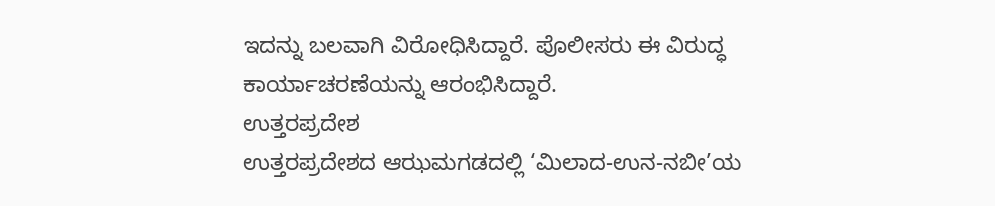ಇದನ್ನು ಬಲವಾಗಿ ವಿರೋಧಿಸಿದ್ದಾರೆ. ಪೊಲೀಸರು ಈ ವಿರುದ್ಧ ಕಾರ್ಯಾಚರಣೆಯನ್ನು ಆರಂಭಿಸಿದ್ದಾರೆ.
ಉತ್ತರಪ್ರದೇಶ
ಉತ್ತರಪ್ರದೇಶದ ಆಝಮಗಡದಲ್ಲಿ ‘ಮಿಲಾದ-ಉನ-ನಬೀ’ಯ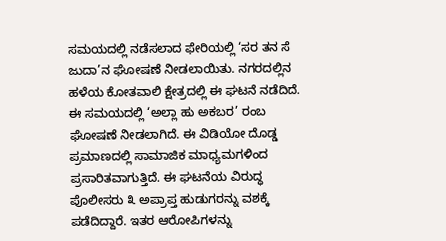ಸಮಯದಲ್ಲಿ ನಡೆಸಲಾದ ಫೇರಿಯಲ್ಲಿ ‘ಸರ ತನ ಸೆ ಜುದಾ’ನ ಘೋಷಣೆ ನೀಡಲಾಯಿತು. ನಗರದಲ್ಲಿನ ಹಳೆಯ ಕೋತವಾಲಿ ಕ್ಷೇತ್ರದಲ್ಲಿ ಈ ಘಟನೆ ನಡೆದಿದೆ. ಈ ಸಮಯದಲ್ಲಿ ‘ಅಲ್ಲಾ ಹು ಅಕಬರ’ ರಂಬ ಘೋಷಣೆ ನೀಡಲಾಗಿದೆ. ಈ ವಿಡಿಯೋ ದೊಡ್ಡ ಪ್ರಮಾಣದಲ್ಲಿ ಸಾಮಾಜಿಕ ಮಾಧ್ಯಮಗಳಿಂದ ಪ್ರಸಾರಿತವಾಗುತ್ತಿದೆ. ಈ ಘಟನೆಯ ವಿರುದ್ಧ ಪೊಲೀಸರು ೩ ಅಪ್ರಾಪ್ತ ಹುಡುಗರನ್ನು ವಶಕ್ಕೆ ಪಡೆದಿದ್ದಾರೆ. ಇತರ ಆರೋಪಿಗಳನ್ನು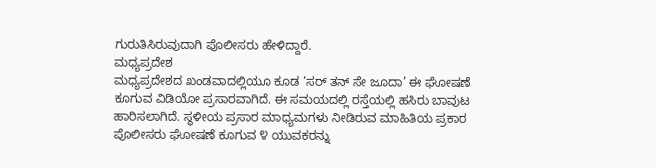ಗುರುತಿಸಿರುವುದಾಗಿ ಪೊಲೀಸರು ಹೇಳಿದ್ದಾರೆ.
ಮಧ್ಯಪ್ರದೇಶ
ಮಧ್ಯಪ್ರದೇಶದ ಖಂಡವಾದಲ್ಲಿಯೂ ಕೂಡ ‘ಸರ್ ತನ್ ಸೇ ಜೂದಾ’ ಈ ಘೋಷಣೆ ಕೂಗುವ ವಿಡಿಯೋ ಪ್ರಸಾರವಾಗಿದೆ. ಈ ಸಮಯದಲ್ಲಿ ರಸ್ತೆಯಲ್ಲಿ ಹಸಿರು ಬಾವುಟ ಹಾರಿಸಲಾಗಿದೆ. ಸ್ಥಳೀಯ ಪ್ರಸಾರ ಮಾಧ್ಯಮಗಳು ನೀಡಿರುವ ಮಾಹಿತಿಯ ಪ್ರಕಾರ ಪೊಲೀಸರು ಘೋಷಣೆ ಕೂಗುವ ೪ ಯುವಕರನ್ನು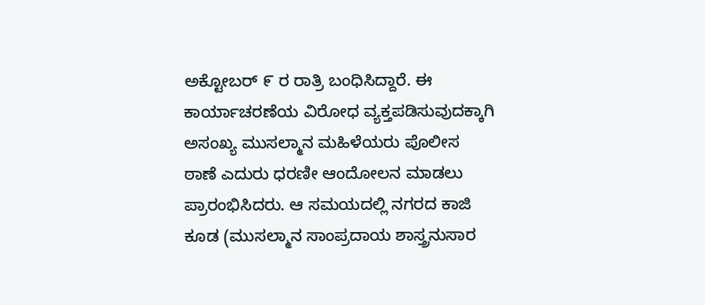ಅಕ್ಟೋಬರ್ ೯ ರ ರಾತ್ರಿ ಬಂಧಿಸಿದ್ದಾರೆ. ಈ ಕಾರ್ಯಾಚರಣೆಯ ವಿರೋಧ ವ್ಯಕ್ತಪಡಿಸುವುದಕ್ಕಾಗಿ ಅಸಂಖ್ಯ ಮುಸಲ್ಮಾನ ಮಹಿಳೆಯರು ಪೊಲೀಸ ಠಾಣೆ ಎದುರು ಧರಣೀ ಆಂದೋಲನ ಮಾಡಲು ಪ್ರಾರಂಭಿಸಿದರು. ಆ ಸಮಯದಲ್ಲಿ ನಗರದ ಕಾಜಿ ಕೂಡ (ಮುಸಲ್ಮಾನ ಸಾಂಪ್ರದಾಯ ಶಾಸ್ತ್ರನುಸಾರ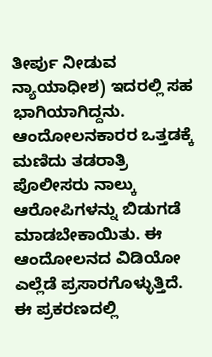ತೀರ್ಪು ನೀಡುವ ನ್ಯಾಯಾಧೀಶ) ಇದರಲ್ಲಿ ಸಹ ಭಾಗಿಯಾಗಿದ್ದನು. ಆಂದೋಲನಕಾರರ ಒತ್ತಡಕ್ಕೆ ಮಣಿದು ತಡರಾತ್ರಿ ಪೊಲೀಸರು ನಾಲ್ಕು ಆರೋಪಿಗಳನ್ನು ಬಿಡುಗಡೆ ಮಾಡಬೇಕಾಯಿತು. ಈ ಆಂದೋಲನದ ವಿಡಿಯೋ ಎಲ್ಲೆಡೆ ಪ್ರಸಾರಗೊಳ್ಳುತ್ತಿದೆ. ಈ ಪ್ರಕರಣದಲ್ಲಿ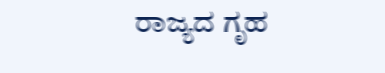ರಾಜ್ಯದ ಗೃಹ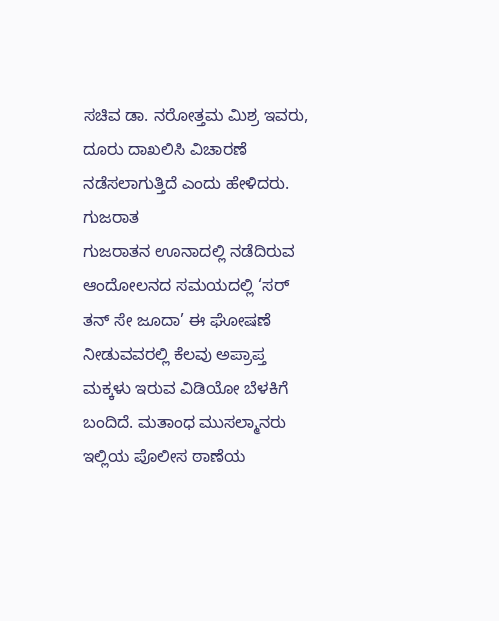ಸಚಿವ ಡಾ. ನರೋತ್ತಮ ಮಿಶ್ರ ಇವರು, ದೂರು ದಾಖಲಿಸಿ ವಿಚಾರಣೆ ನಡೆಸಲಾಗುತ್ತಿದೆ ಎಂದು ಹೇಳಿದರು.
ಗುಜರಾತ
ಗುಜರಾತನ ಊನಾದಲ್ಲಿ ನಡೆದಿರುವ ಆಂದೋಲನದ ಸಮಯದಲ್ಲಿ ‘ಸರ್ ತನ್ ಸೇ ಜೂದಾ’ ಈ ಘೋಷಣೆ ನೀಡುವವರಲ್ಲಿ ಕೆಲವು ಅಪ್ರಾಪ್ತ ಮಕ್ಕಳು ಇರುವ ವಿಡಿಯೋ ಬೆಳಕಿಗೆ ಬಂದಿದೆ. ಮತಾಂಧ ಮುಸಲ್ಮಾನರು ಇಲ್ಲಿಯ ಪೊಲೀಸ ಠಾಣೆಯ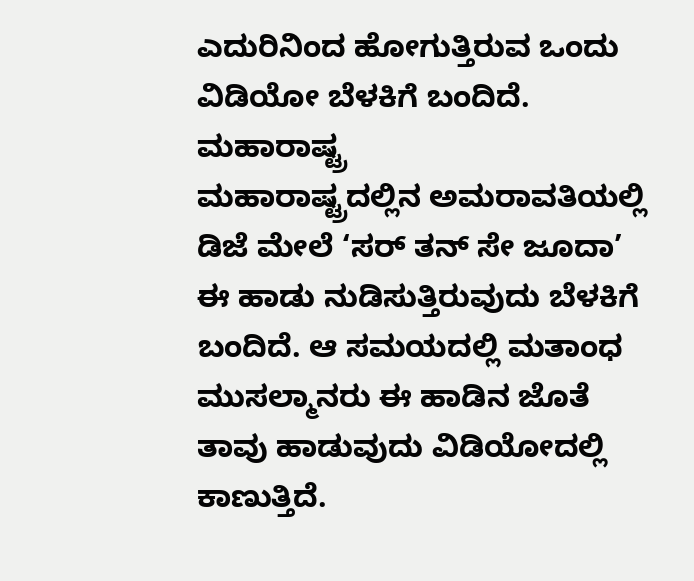ಎದುರಿನಿಂದ ಹೋಗುತ್ತಿರುವ ಒಂದು ವಿಡಿಯೋ ಬೆಳಕಿಗೆ ಬಂದಿದೆ.
ಮಹಾರಾಷ್ಟ್ರ
ಮಹಾರಾಷ್ಟ್ರದಲ್ಲಿನ ಅಮರಾವತಿಯಲ್ಲಿ ಡಿಜೆ ಮೇಲೆ ‘ಸರ್ ತನ್ ಸೇ ಜೂದಾ’ ಈ ಹಾಡು ನುಡಿಸುತ್ತಿರುವುದು ಬೆಳಕಿಗೆ ಬಂದಿದೆ. ಆ ಸಮಯದಲ್ಲಿ ಮತಾಂಧ ಮುಸಲ್ಮಾನರು ಈ ಹಾಡಿನ ಜೊತೆ ತಾವು ಹಾಡುವುದು ವಿಡಿಯೋದಲ್ಲಿ ಕಾಣುತ್ತಿದೆ.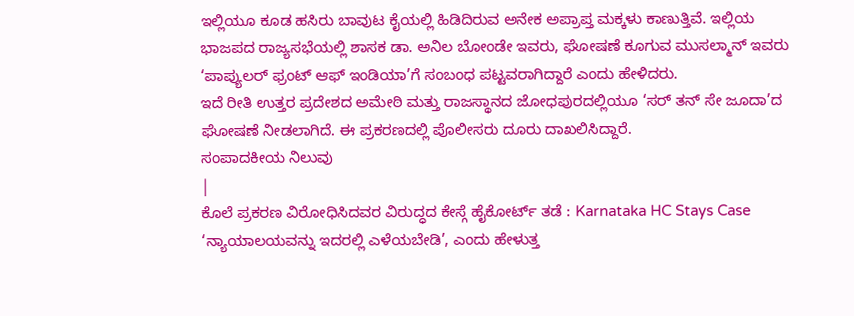ಇಲ್ಲಿಯೂ ಕೂಡ ಹಸಿರು ಬಾವುಟ ಕೈಯಲ್ಲಿ ಹಿಡಿದಿರುವ ಅನೇಕ ಅಪ್ರಾಪ್ತ ಮಕ್ಕಳು ಕಾಣುತ್ತಿವೆ. ಇಲ್ಲಿಯ ಭಾಜಪದ ರಾಜ್ಯಸಭೆಯಲ್ಲಿ ಶಾಸಕ ಡಾ. ಅನಿಲ ಬೋಂಡೇ ಇವರು, ಘೋಷಣೆ ಕೂಗುವ ಮುಸಲ್ಮಾನ್ ಇವರು ‘ಪಾಪ್ಯುಲರ್ ಫ್ರಂಟ್ ಆಫ್ ಇಂಡಿಯಾ’ಗೆ ಸಂಬಂಧ ಪಟ್ಟವರಾಗಿದ್ದಾರೆ ಎಂದು ಹೇಳಿದರು.
ಇದೆ ರೀತಿ ಉತ್ತರ ಪ್ರದೇಶದ ಅಮೇಠಿ ಮತ್ತು ರಾಜಸ್ಥಾನದ ಜೋಧಪುರದಲ್ಲಿಯೂ ‘ಸರ್ ತನ್ ಸೇ ಜೂದಾ’ದ ಘೋಷಣೆ ನೀಡಲಾಗಿದೆ. ಈ ಪ್ರಕರಣದಲ್ಲಿ ಪೊಲೀಸರು ದೂರು ದಾಖಲಿಸಿದ್ದಾರೆ.
ಸಂಪಾದಕೀಯ ನಿಲುವು
|
ಕೊಲೆ ಪ್ರಕರಣ ವಿರೋಧಿಸಿದವರ ವಿರುದ್ಧದ ಕೇಸ್ಗೆ ಹೈಕೋರ್ಟ್ ತಡೆ : Karnataka HC Stays Case
‘ನ್ಯಾಯಾಲಯವನ್ನು ಇದರಲ್ಲಿ ಎಳೆಯಬೇಡಿ’, ಎಂದು ಹೇಳುತ್ತ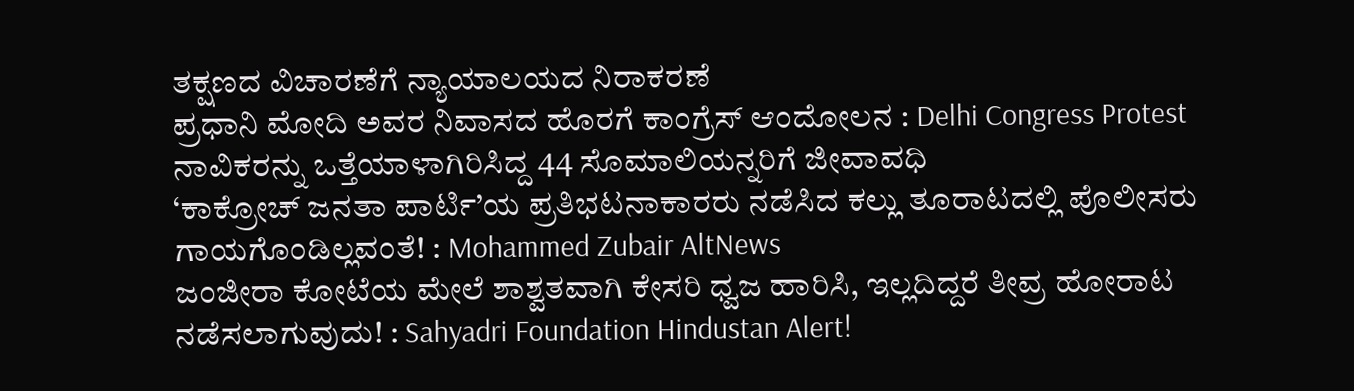ತಕ್ಷಣದ ವಿಚಾರಣೆಗೆ ನ್ಯಾಯಾಲಯದ ನಿರಾಕರಣೆ
ಪ್ರಧಾನಿ ಮೋದಿ ಅವರ ನಿವಾಸದ ಹೊರಗೆ ಕಾಂಗ್ರೆಸ್ ಆಂದೋಲನ : Delhi Congress Protest
ನಾವಿಕರನ್ನು ಒತ್ತೆಯಾಳಾಗಿರಿಸಿದ್ದ 44 ಸೊಮಾಲಿಯನ್ನರಿಗೆ ಜೀವಾವಧಿ
‘ಕಾಕ್ರೋಚ್ ಜನತಾ ಪಾರ್ಟಿ’ಯ ಪ್ರತಿಭಟನಾಕಾರರು ನಡೆಸಿದ ಕಲ್ಲು ತೂರಾಟದಲ್ಲಿ ಪೊಲೀಸರು ಗಾಯಗೊಂಡಿಲ್ಲವಂತೆ! : Mohammed Zubair AltNews
ಜಂಜೀರಾ ಕೋಟೆಯ ಮೇಲೆ ಶಾಶ್ವತವಾಗಿ ಕೇಸರಿ ಧ್ವಜ ಹಾರಿಸಿ, ಇಲ್ಲದಿದ್ದರೆ ತೀವ್ರ ಹೋರಾಟ ನಡೆಸಲಾಗುವುದು! : Sahyadri Foundation Hindustan Alert!